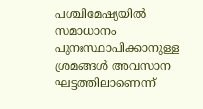പശ്ചിമേഷ്യയിൽ സമാധാനം പുനഃസ്ഥാപിക്കാനുള്ള ശ്രമങ്ങൾ അവസാന ഘട്ടത്തിലാണെന്ന്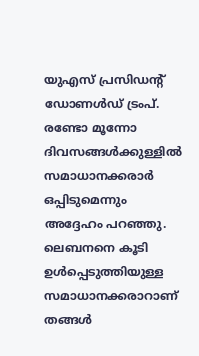യുഎസ് പ്രസിഡന്റ് ഡോണൾഡ് ട്രംപ്. രണ്ടോ മൂന്നോ ദിവസങ്ങൾക്കുള്ളിൽ സമാധാനക്കരാർ ഒപ്പിടുമെന്നും അദ്ദേഹം പറഞ്ഞു. ലെബനനെ കൂടി ഉൾപ്പെടുത്തിയുള്ള സമാധാനക്കരാറാണ് തങ്ങൾ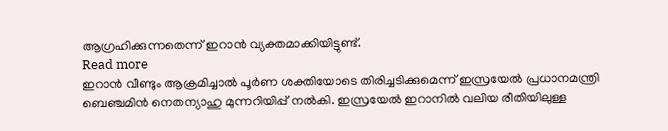ആഗ്രഹിക്കുന്നതെന്ന് ഇറാൻ വ്യക്തമാക്കിയിട്ടുണ്ട്.
Read more
ഇറാൻ വീണ്ടും ആക്രമിച്ചാൽ പൂർണ ശക്തിയോടെ തിരിച്ചടിക്കുമെന്ന് ഇസ്രയേൽ പ്രധാനമന്ത്രി ബെഞ്ചമിൻ നെതന്യാഹു മുന്നറിയിപ്പ് നൽകി. ഇസ്രയേൽ ഇറാനിൽ വലിയ രീതിയിലുള്ള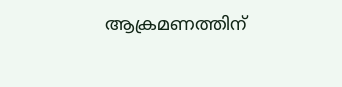ആക്രമണത്തിന്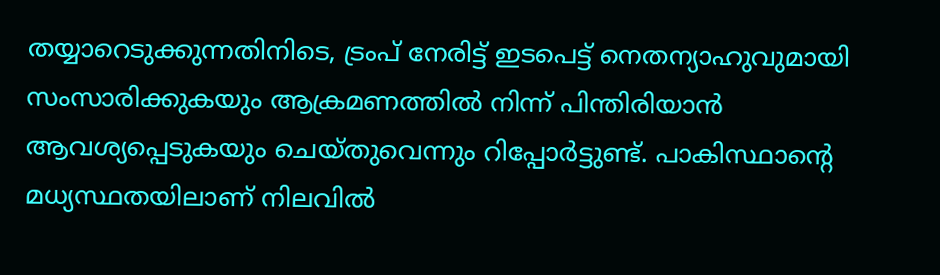തയ്യാറെടുക്കുന്നതിനിടെ, ട്രംപ് നേരിട്ട് ഇടപെട്ട് നെതന്യാഹുവുമായി സംസാരിക്കുകയും ആക്രമണത്തിൽ നിന്ന് പിന്തിരിയാൻ ആവശ്യപ്പെടുകയും ചെയ്തുവെന്നും റിപ്പോർട്ടുണ്ട്. പാകിസ്ഥാന്റെ മധ്യസ്ഥതയിലാണ് നിലവിൽ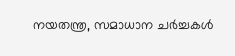നയതന്ത്ര, സമാധാന ചർച്ചകൾ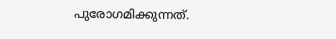പുരോഗമിക്കുന്നത്.